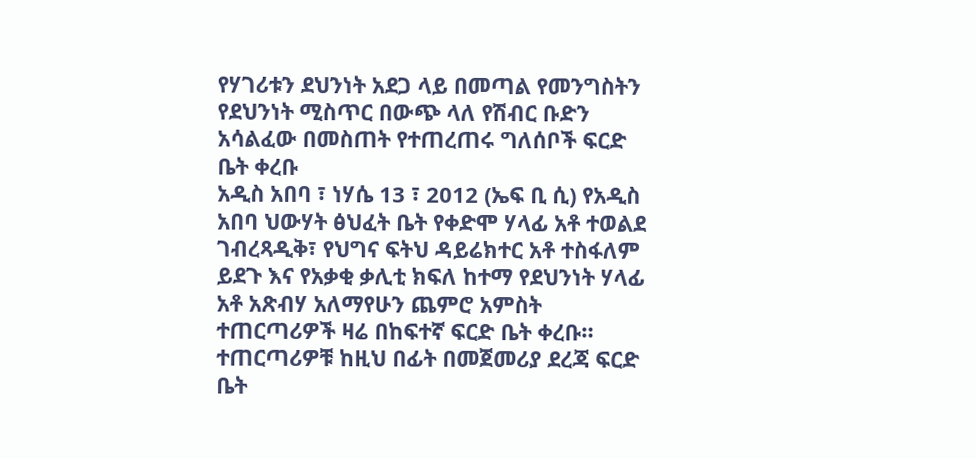የሃገሪቱን ደህንነት አደጋ ላይ በመጣል የመንግስትን የደህንነት ሚስጥር በውጭ ላለ የሽብር ቡድን አሳልፈው በመስጠት የተጠረጠሩ ግለሰቦች ፍርድ ቤት ቀረቡ
አዲስ አበባ ፣ ነሃሴ 13 ፣ 2012 (ኤፍ ቢ ሲ) የአዲስ አበባ ህውሃት ፅህፈት ቤት የቀድሞ ሃላፊ አቶ ተወልደ ገብረጻዲቅ፣ የህግና ፍትህ ዳይሬክተር አቶ ተስፋለም ይደጉ እና የአቃቂ ቃሊቲ ክፍለ ከተማ የደህንነት ሃላፊ አቶ አጽብሃ አለማየሁን ጨምሮ አምስት ተጠርጣሪዎች ዛሬ በከፍተኛ ፍርድ ቤት ቀረቡ።
ተጠርጣሪዎቹ ከዚህ በፊት በመጀመሪያ ደረጃ ፍርድ ቤት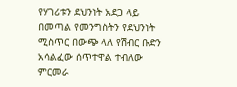የሃገሪቱን ደህንነት አደጋ ላይ በመጣል የመንግስትን የደህንነት ሚስጥር በውጭ ላለ የሽብር ቡድን አሳልፈው ሰጥተዋል ተብለው ምርመራ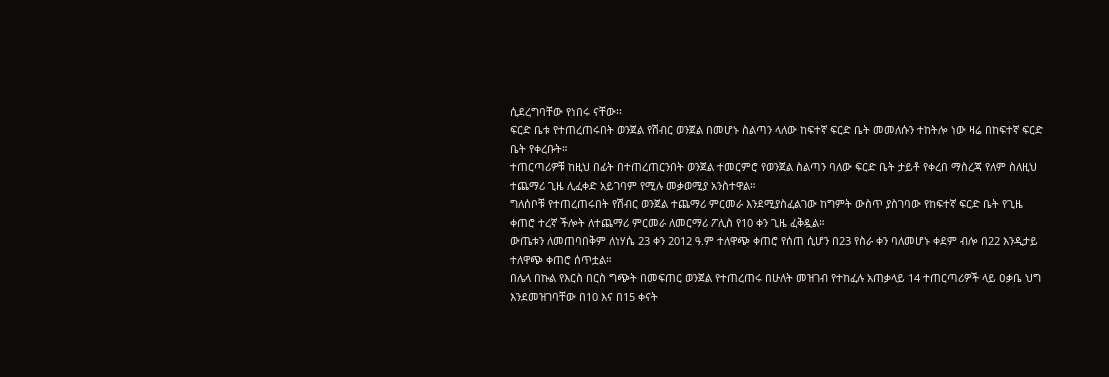ሲደረግባቸው የነበሩ ናቸው፡፡
ፍርድ ቤቱ የተጠረጠሩበት ወንጀል የሽብር ወንጀል በመሆኑ ስልጣን ላለው ከፍተኛ ፍርድ ቤት መመለሱን ተከትሎ ነው ዛሬ በከፍተኛ ፍርድ ቤት የቀረቡት።
ተጠርጣሪዎቹ ከዚህ በፊት በተጠረጠርንበት ወንጀል ተመርምሮ የወንጀል ስልጣን ባለው ፍርድ ቤት ታይቶ የቀረበ ማስረጃ የለም ስለዚህ ተጨማሪ ጊዜ ሊፈቀድ አይገባም የሚሉ መቃወሚያ አንስተዋል።
ግለሰቦቹ የተጠረጠሩበት የሽብር ወንጀል ተጨማሪ ምርመራ እንደሚያስፈልገው ከግምት ውስጥ ያስገባው የከፍተኛ ፍርድ ቤት የጊዜ ቀጠሮ ተረኛ ችሎት ለተጨማሪ ምርመራ ለመርማሪ ፖሊስ የ10 ቀን ጊዜ ፈቅዷል።
ውጤቱን ለመጠባበቅም ለነሃሴ 23 ቀን 2012 ዓ.ም ተለዋጭ ቀጠሮ የሰጠ ሲሆን በ23 የስራ ቀን ባለመሆኑ ቀደም ብሎ በ22 እንዲታይ ተለዋጭ ቀጠሮ ሰጥቷል።
በሌላ በኩል የእርስ በርስ ግጭት በመፍጠር ወንጀል የተጠረጠሩ በሁለት መዝገብ የተከፈሉ አጠቃላይ 14 ተጠርጣሪዎች ላይ ዐቃቤ ህግ እንደመዝገባቸው በ10 እና በ15 ቀናት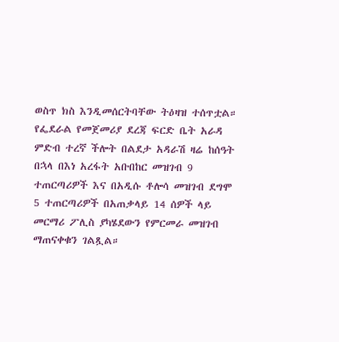ወስጥ ክስ እንዲመሰርትባቸው ትዕዛዝ ተሰጥቷል።
የፌደራል የመጀመሪያ ደረጃ ፍርድ ቤት አራዳ ምድብ ተረኛ ችሎት በልደታ አዳራሽ ዛሬ ከሰዓት በኋላ በእነ አረፋት አቡበከር መዝገብ 9 ተጠርጣሪዎች እና በአዲሱ ቶሎሳ መዝገብ ደግሞ 5 ተጠርጣሪዎች በአጠቃላይ 14 ሰዎች ላይ መርማሪ ፖሊስ ያካሄደውን የምርመራ መዝገብ ማጠናቀቁን ገልጿል።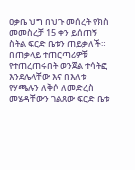ዐቃቤ ህግ በህጉ መሰረት የክስ መመስረቻ 15 ቀን ይሰጠኝ ስትል ፍርድ ቤቱን ጠይቃለች።
በጠቃላይ ተጠርጣሪዎቹ የተጠረጠሩበት ወንጀል ተሳትፎ እንደሌላቸው እና በእለቱ የሃጫሉን ለቅሶ ለመድረስ መሄዳቸውን ገልጸው ፍርድ ቤቱ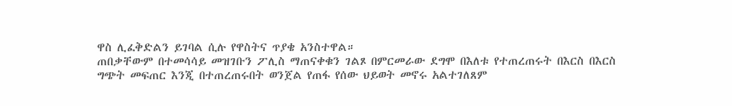ዋስ ሊፈቅድልን ይገባል ሲሉ የዋስትና ጥያቄ አንስተዋል።
ጠበቃቸውም በተመሳሳይ መዝገቡን ፖሊስ ማጠናቀቁን ገልጾ በምርመራው ደግሞ በእለቱ የተጠረጠሩት በእርስ በእርስ ግጭት መፍጠር እንጂ በተጠረጠሩበት ወንጀል የጠፋ የሰው ህይወት መኖሩ አልተገለጸም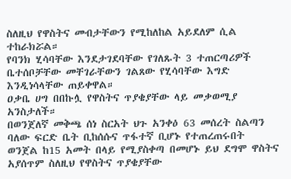ስለዚህ የዋስትና መብታቸውን የሚከለከል አይደለም ሲል ተከራክሯል።
የባንክ ሂሳባቸው እንደታገደባቸው የገለጹት 3 ተጠርጣሪዎች ቤተሰቦቻቸው መቸገራቸውን ገልጸው የሂሳባቸው እግድ እንዲነሳላቸው ጠይቀዋል።
ዐቃቤ ሀግ በበኩሏ የዋስትና ጥያቄያቸው ላይ መቃወሚያ አንስታለች።
በወንጀለኛ መቅጫ ሰነ ስርአት ህጉ አንቀዕ 63 መሰረት ስልጣን ባለው ፍርድ ቤት ቢከሰሱና ጥፋተኛ ቢሆኑ የተጠረጠሩበት ወንጀል ከ15 አመት በላይ የሚያስቀጣ በመሆኑ ይህ ደግሞ ዋስትና አያሰጥም ስለዚህ የዋስትና ጥያቄያቸው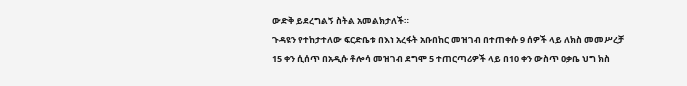ውድቅ ይደረግልኝ ስትል አመልክታለች።
ጉዳዩን የተከታተለው ፍርድቤቱ በእነ አረፋት አቡበከር መዝገብ በተጠቀሱ 9 ሰዎች ላይ ለክስ መመሥረቻ 15 ቀን ሲሰጥ በአዲሱ ቶሎሳ መዝገብ ደግሞ 5 ተጠርጣሪዎች ላይ በ10 ቀን ውስጥ ዐቃቤ ህግ ክስ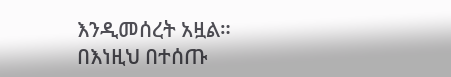እንዲመሰረት አዟል።
በእነዚህ በተሰጡ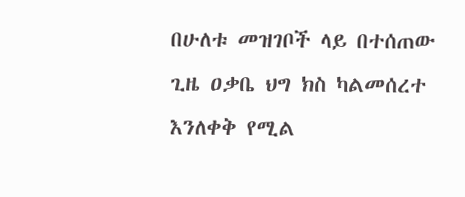በሁለቱ መዝገቦች ላይ በተሰጠው ጊዜ ዐቃቤ ህግ ክስ ካልመሰረተ እንለቀቅ የሚል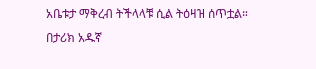አቤቱታ ማቅረብ ትችላላቹ ሲል ትዕዛዝ ሰጥቷል።
በታሪክ አዱኛ